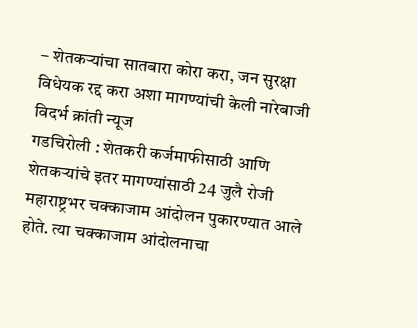– शेतकऱ्यांचा सातबारा कोरा करा, जन सुरक्षा विधेयक रद्द करा अशा मागण्यांची केली नारेबाजी
विदर्भ क्रांती न्यूज
गडचिरोली : शेतकरी कर्जमाफीसाठी आणि शेतकऱ्यांचे इतर मागण्यांसाठी 24 जुलै रोजी महाराष्ट्रभर चक्काजाम आंदोलन पुकारण्यात आले होते. त्या चक्काजाम आंदोलनाचा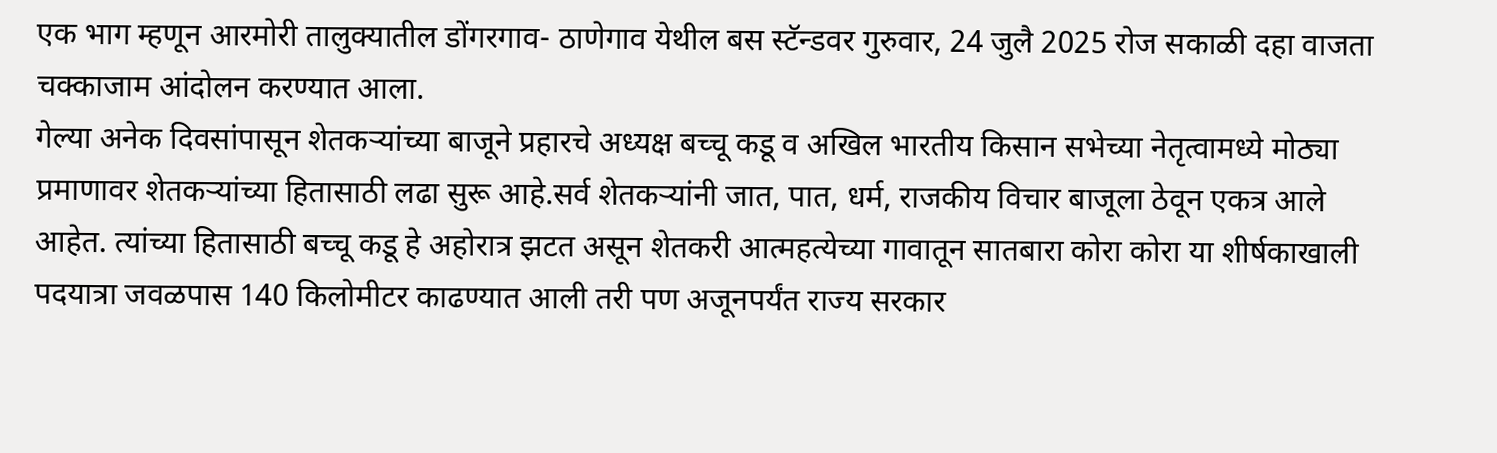एक भाग म्हणून आरमोरी तालुक्यातील डोंगरगाव- ठाणेगाव येथील बस स्टॅन्डवर गुरुवार, 24 जुलै 2025 रोज सकाळी दहा वाजता चक्काजाम आंदोलन करण्यात आला.
गेल्या अनेक दिवसांपासून शेतकऱ्यांच्या बाजूने प्रहारचे अध्यक्ष बच्चू कडू व अखिल भारतीय किसान सभेच्या नेतृत्वामध्ये मोठ्या प्रमाणावर शेतकऱ्यांच्या हितासाठी लढा सुरू आहे.सर्व शेतकऱ्यांनी जात, पात, धर्म, राजकीय विचार बाजूला ठेवून एकत्र आले आहेत. त्यांच्या हितासाठी बच्चू कडू हे अहोरात्र झटत असून शेतकरी आत्महत्येच्या गावातून सातबारा कोरा कोरा या शीर्षकाखाली पदयात्रा जवळपास 140 किलोमीटर काढण्यात आली तरी पण अजूनपर्यंत राज्य सरकार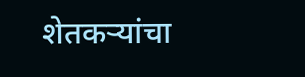शेतकऱ्यांचा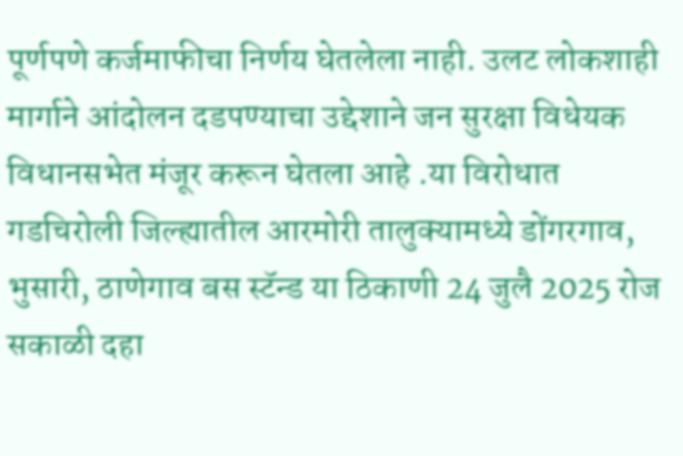पूर्णपणे कर्जमाफीचा निर्णय घेतलेला नाही. उलट लोकशाही मार्गाने आंदोलन दडपण्याचा उद्देशाने जन सुरक्षा विधेयक विधानसभेत मंजूर करून घेतला आहे .या विरोधात गडचिरोली जिल्ह्यातील आरमोरी तालुक्यामध्ये डोंगरगाव, भुसारी, ठाणेगाव बस स्टॅन्ड या ठिकाणी 24 जुलै 2025 रोज सकाळी दहा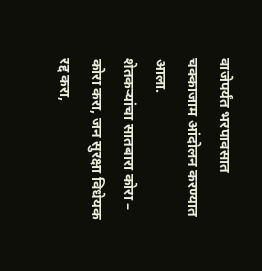वाजेपर्यंत भरपावसात चक्काजाम आंदोलन करण्यात आला.
शेतकऱ्यांचा सातबारा कोरा – कोरा करा, जन सुरक्षा विधेयक रद्द करा,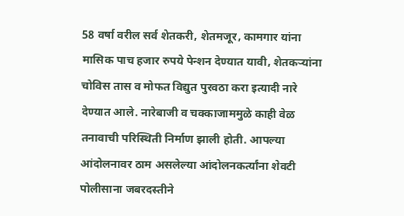58 वर्षा वरील सर्व शेतकरी, शेतमजूर, कामगार यांना मासिक पाच हजार रुपये पेन्शन देण्यात यावी, शेतकऱ्यांना चोविस तास व मोफत विद्युत पुरवठा करा इत्यादी नारे देण्यात आले. नारेबाजी व चक्काजाममुळे काही वेळ तनावाची परिस्थिती निर्माण झाली होती. आपल्या आंदोलनावर ठाम असलेल्या आंदोलनकर्त्यांना शेवटी पोलीसाना जबरदस्तीने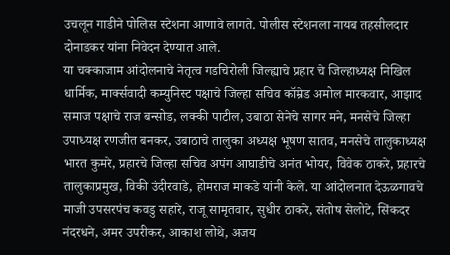उचलून गाडीने पोलिस स्टेशना आणावे लागते. पोलीस स्टेशनला नायब तहसीलदार दोनाडकर यांना निवेदन देण्यात आले.
या चक्काजाम आंदोलनाचे नेतृत्व गडचिरोली जिल्ह्याचे प्रहार चे जिल्हाध्यक्ष निखिल धार्मिक, मार्क्सवादी कम्युनिस्ट पक्षाचे जिल्हा सचिव कॉम्रेड अमोल मारकवार, आझाद समाज पक्षाचे राज बन्सोड, लक्की पाटील, उबाठा सेनेचे सागर मने, मनसेचे जिल्हा उपाध्यक्ष रणजीत बनकर, उबाठाचे तालुका अध्यक्ष भूषण सातव, मनसेचे तालुकाध्यक्ष भारत कुमरे, प्रहारचे जिल्हा सचिव अपंग आघाडीचे अनंत भोयर, विवेक ठाकरे, प्रहारचे तालुकाप्रमुख, विकी उंदीरवाडे, होमराज माकडे यांनी केले. या आंदोलनात देऊळगावचे माजी उपसरपंच कवडु सहारे, राजू सामृतवार, सुधीर ठाकरे, संतोष सेलोटे, सिंकदर नंदरधने, अमर उपरीकर, आकाश लोथे, अजय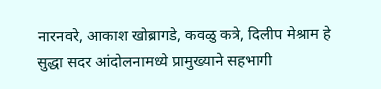नारनवरे, आकाश खोब्रागडे, कवळु कत्रे, दिलीप मेश्राम हे सुद्धा सदर आंदोलनामध्ये प्रामुख्याने सहभागी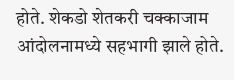होते. शेकडो शेतकरी चक्काजाम आंदोलनामध्ये सहभागी झाले होते.